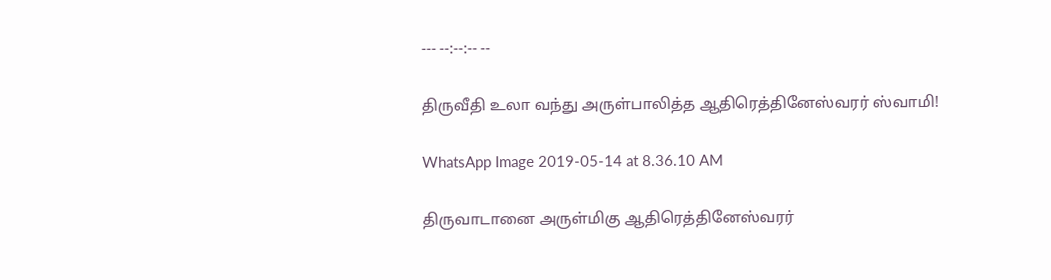--- --:--:-- --

திருவீதி உலா வந்து அருள்பாலித்த ஆதிரெத்தினேஸ்வரர் ஸ்வாமி!

WhatsApp Image 2019-05-14 at 8.36.10 AM

திருவாடானை அருள்மிகு ஆதிரெத்தினேஸ்வரர்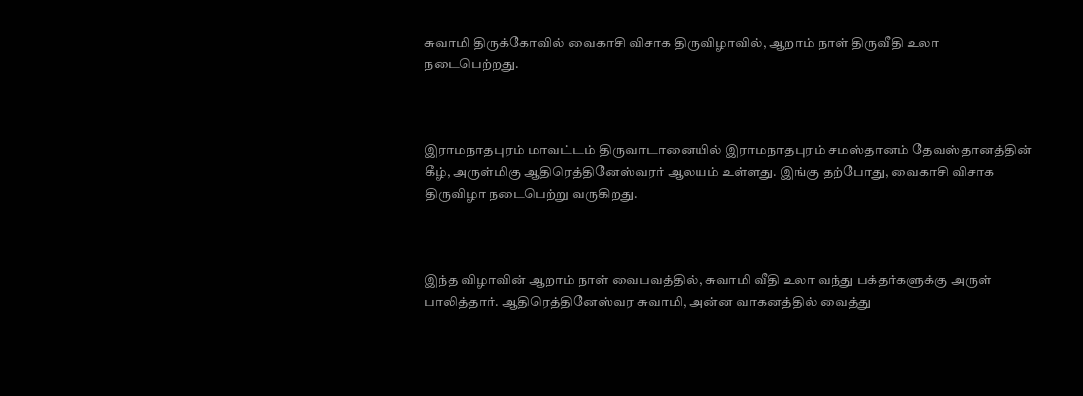சுவாமி திருக்கோவில் வைகாசி விசாக திருவிழாவில், ஆறாம் நாள் திருவீதி உலா நடைபெற்றது.



இராமநாதபுரம் மாவட்டம் திருவாடானையில் இராமநாதபுரம் சமஸ்தானம் தேவஸ்தானத்தின் கீழ், அருள்மிகு ஆதிரெத்தினேஸ்வரர் ஆலயம் உள்ளது. இங்கு தற்போது, வைகாசி விசாக திருவிழா நடைபெற்று வருகிறது.



இந்த விழாவின் ஆறாம் நாள் வைபவத்தில், சுவாமி வீதி உலா வந்து பக்தர்களுக்கு அருள் பாலித்தார். ஆதிரெத்தினேஸ்வர சுவாமி, அன்ன வாகனத்தில் வைத்து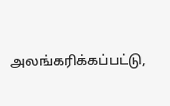அலங்கரிக்கப்பட்டு,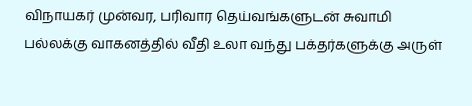விநாயகர் முன்வர, பரிவார தெய்வங்களுடன் சுவாமி பல்லக்கு வாகனத்தில் வீதி உலா வந்து பக்தர்களுக்கு அருள்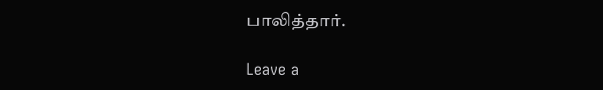பாலித்தார்.

Leave a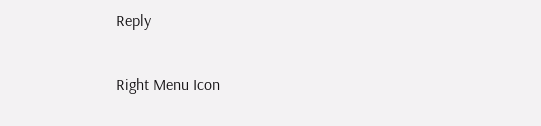Reply

Right Menu Icon